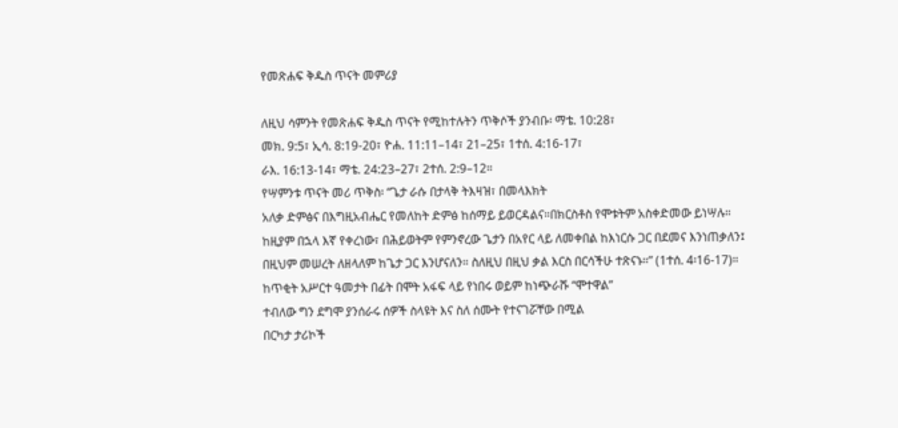የመጽሐፍ ቅዱስ ጥናት መምሪያ

ለዚህ ሳምንት የመጽሐፍ ቅዱስ ጥናት የሚከተሉትን ጥቅሶች ያንብቡ፡ ማቴ. 10:28፣
መክ. 9:5፣ ኢሳ. 8:19-20፣ ዮሐ. 11:11–14፣ 21–25፣ 1ተሰ. 4:16-17፣
ራእ. 16:13-14፣ ማቴ. 24:23–27፣ 2ተሰ. 2:9–12።
የሣምንቱ ጥናት መሪ ጥቅስ፡ “ጌታ ራሱ በታላቅ ትእዛዝ፣ በመላእክት
አለቃ ድምፅና በእግዚአብሔር የመለከት ድምፅ ከሰማይ ይወርዳልና።በክርስቶስ የሞቱትም አስቀድመው ይነሣሉ። ከዚያም በኋላ እኛ የቀረነው፣ በሕይወትም የምንኖረው ጌታን በአየር ላይ ለመቀበል ከእነርሱ ጋር በደመና እንነጠቃለን፤ በዚህም መሠረት ለዘላለም ከጌታ ጋር እንሆናለን። ስለዚህ በዚህ ቃል እርስ በርሳችሁ ተጽናኑ።” (1ተሰ. 4፡16-17)።
ከጥቂት አሥርተ ዓመታት በፊት በሞት አፋፍ ላይ የነበሩ ወይም ከነጭራሹ “ሞተዋል”
ተብለው ግን ደግሞ ያንሰራሩ ሰዎች ስላዩት እና ስለ ሰሙት የተናገሯቸው በሚል
በርካታ ታሪኮች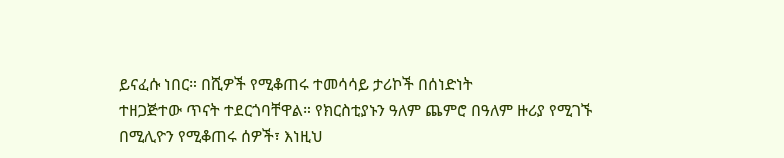ይናፈሱ ነበር። በሺዎች የሚቆጠሩ ተመሳሳይ ታሪኮች በሰነድነት
ተዘጋጅተው ጥናት ተደርጎባቸዋል። የክርስቲያኑን ዓለም ጨምሮ በዓለም ዙሪያ የሚገኙ
በሚሊዮን የሚቆጠሩ ሰዎች፣ እነዚህ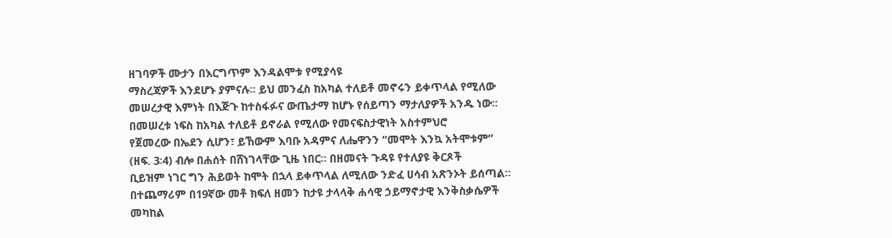ዘገባዎች ሙታን በእርግጥም እንዳልሞቱ የሚያሳዩ
ማስረጃዎች እንደሆኑ ያምናሉ። ይህ መንፈስ ከአካል ተለይቶ መኖሩን ይቀጥላል የሚለው
መሠረታዊ እምነት በእጅጉ ከተስፋፉና ውጤታማ ከሆኑ የሰይጣን ማታለያዎች አንዱ ነው።
በመሠረቱ ነፍስ ከአካል ተለይቶ ይኖራል የሚለው የመናፍስታዊነት አስተምህሮ
የጀመረው በኤደን ሲሆን፣ ይኸውም እባቡ አዳምና ለሔዋንን “መሞት እንኳ አትሞቱም”
(ዘፍ. 3፡4) ብሎ በሐሰት በሸነገላቸው ጊዜ ነበር። በዘመናት ጉዳዩ የተለያዩ ቅርጾች
ቢይዝም ነገር ግን ሕይወት ከሞት በኋላ ይቀጥላል ለሚለው ንድፈ ሀሳብ አጽንኦት ይሰጣል።
በተጨማሪም በ19ኛው መቶ ክፍለ ዘመን ከታዩ ታላላቅ ሐሳዊ ኃይማኖታዊ እንቅስቃሴዎች
መካከል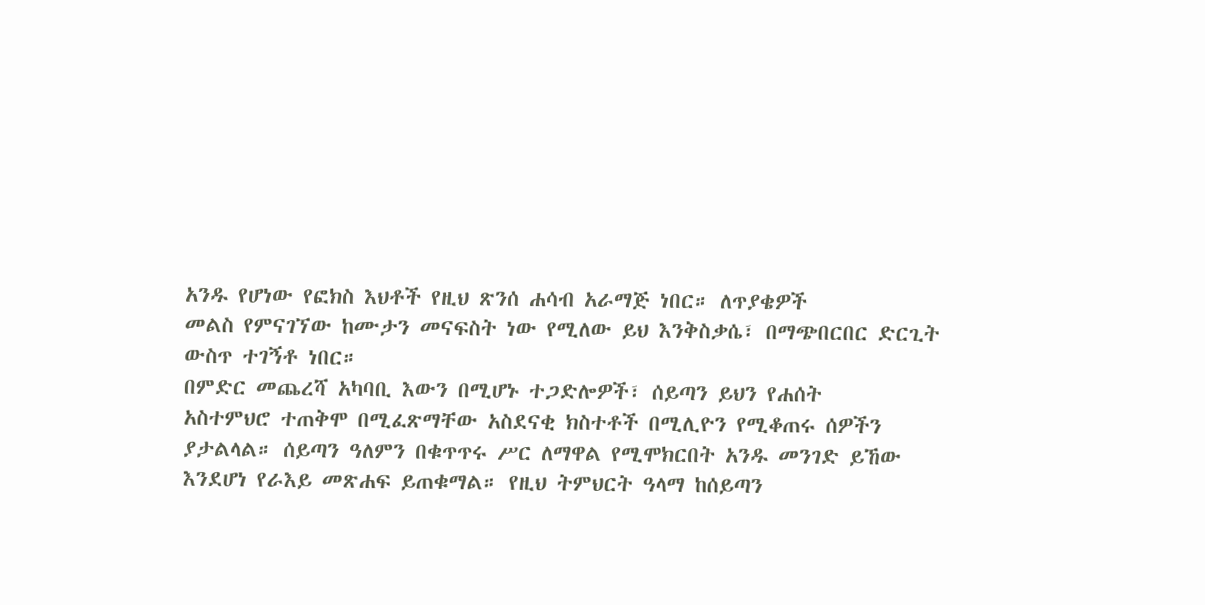አንዱ የሆነው የፎክስ እህቶች የዚህ ጽንሰ ሐሳብ አራማጅ ነበር። ለጥያቄዎች
መልስ የምናገኘው ከሙታን መናፍስት ነው የሚለው ይህ እንቅስቃሴ፣ በማጭበርበር ድርጊት
ውስጥ ተገኝቶ ነበር።
በምድር መጨረሻ አካባቢ እውን በሚሆኑ ተጋድሎዎች፣ ሰይጣን ይህን የሐሰት
አስተምህሮ ተጠቅሞ በሚፈጽማቸው አስደናቂ ክስተቶች በሚሊዮን የሚቆጠሩ ሰዎችን
ያታልላል። ሰይጣን ዓለምን በቁጥጥሩ ሥር ለማዋል የሚሞክርበት አንዱ መንገድ ይኸው
እንደሆነ የራእይ መጽሐፍ ይጠቁማል። የዚህ ትምህርት ዓላማ ከሰይጣን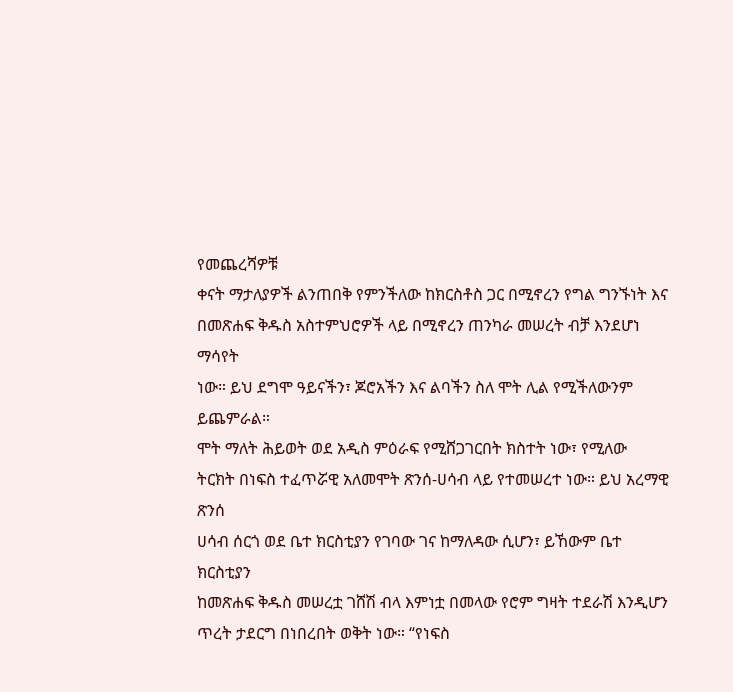የመጨረሻዎቹ
ቀናት ማታለያዎች ልንጠበቅ የምንችለው ከክርስቶስ ጋር በሚኖረን የግል ግንኙነት እና
በመጽሐፍ ቅዱስ አስተምህሮዎች ላይ በሚኖረን ጠንካራ መሠረት ብቻ እንደሆነ ማሳየት
ነው። ይህ ደግሞ ዓይናችን፣ ጆሮአችን እና ልባችን ስለ ሞት ሊል የሚችለውንም ይጨምራል።
ሞት ማለት ሕይወት ወደ አዲስ ምዕራፍ የሚሸጋገርበት ክስተት ነው፣ የሚለው
ትርክት በነፍስ ተፈጥሯዊ አለመሞት ጽንሰ-ሀሳብ ላይ የተመሠረተ ነው። ይህ አረማዊ ጽንሰ
ሀሳብ ሰርጎ ወደ ቤተ ክርስቲያን የገባው ገና ከማለዳው ሲሆን፣ ይኸውም ቤተ ክርስቲያን
ከመጽሐፍ ቅዱስ መሠረቷ ገሸሽ ብላ እምነቷ በመላው የሮም ግዛት ተደራሽ እንዲሆን
ጥረት ታደርግ በነበረበት ወቅት ነው። “የነፍስ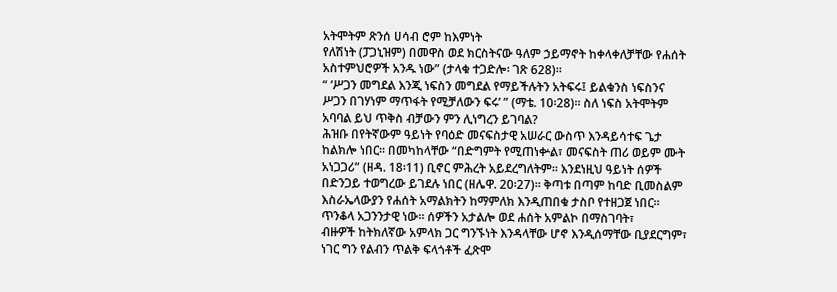አትሞትም ጽንሰ ሀሳብ ሮም ከእምነት
የለሽነት (ፓጋኒዝም) በመዋስ ወደ ክርስትናው ዓለም ኃይማኖት ከቀላቀለቻቸው የሐሰት
አስተምህሮዎች አንዱ ነው” (ታላቁ ተጋድሎ፡ ገጽ 628)።
“ ‘ሥጋን መግደል እንጂ ነፍስን መግደል የማይችሉትን አትፍሩ፤ ይልቁንስ ነፍስንና
ሥጋን በገሃነም ማጥፋት የሚቻለውን ፍሩ’ ” (ማቴ. 10፡28)። ስለ ነፍስ አትሞትም
አባባል ይህ ጥቅስ ብቻውን ምን ሊነግረን ይገባል?
ሕዝቡ በየትኛውም ዓይነት የባዕድ መናፍስታዊ አሠራር ውስጥ እንዳይሳተፍ ጌታ
ከልክሎ ነበር። በመካከላቸው “በድግምት የሚጠነቍል፣ መናፍስት ጠሪ ወይም ሙት
አነጋጋሪ” (ዘዳ. 18፡11) ቢኖር ምሕረት አይደረግለትም። እንደነዚህ ዓይነት ሰዎች
በድንጋይ ተወግረው ይገደሉ ነበር (ዘሌዋ. 20፡27)። ቅጣቱ በጣም ከባድ ቢመስልም
እስራኤላውያን የሐሰት አማልክትን ከማምለክ እንዲጠበቁ ታስቦ የተዘጋጀ ነበር።
ጥንቆላ አጋንንታዊ ነው። ሰዎችን አታልሎ ወደ ሐሰት አምልኮ በማስገባት፣
ብዙዎች ከትክለኛው አምላክ ጋር ግንኙነት እንዳላቸው ሆኖ እንዲሰማቸው ቢያደርግም፣
ነገር ግን የልብን ጥልቅ ፍላጎቶች ፈጽሞ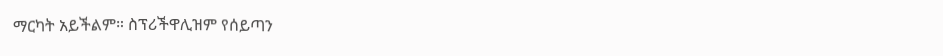ማርካት አይችልም። ስፕሪችዋሊዝም የሰይጣን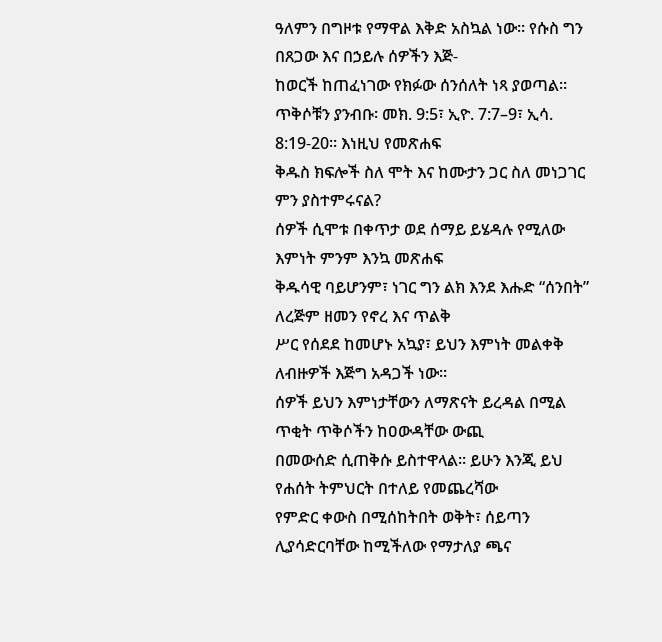ዓለምን በግዞቱ የማዋል እቅድ አስኳል ነው። የሱስ ግን በጸጋው እና በኃይሉ ሰዎችን እጅ-
ከወርች ከጠፈነገው የክፉው ሰንሰለት ነጻ ያወጣል።
ጥቅሶቹን ያንብቡ፡ መክ. 9:5፣ ኢዮ. 7:7–9፣ ኢሳ. 8:19-20። እነዚህ የመጽሐፍ
ቅዱስ ክፍሎች ስለ ሞት እና ከሙታን ጋር ስለ መነጋገር ምን ያስተምሩናል?
ሰዎች ሲሞቱ በቀጥታ ወደ ሰማይ ይሄዳሉ የሚለው እምነት ምንም እንኳ መጽሐፍ
ቅዱሳዊ ባይሆንም፣ ነገር ግን ልክ እንደ እሑድ “ሰንበት” ለረጅም ዘመን የኖረ እና ጥልቅ
ሥር የሰደደ ከመሆኑ አኳያ፣ ይህን እምነት መልቀቅ ለብዙዎች እጅግ አዳጋች ነው።
ሰዎች ይህን እምነታቸውን ለማጽናት ይረዳል በሚል ጥቂት ጥቅሶችን ከዐውዳቸው ውጪ
በመውሰድ ሲጠቅሱ ይስተዋላል። ይሁን እንጂ ይህ የሐሰት ትምህርት በተለይ የመጨረሻው
የምድር ቀውስ በሚሰከትበት ወቅት፣ ሰይጣን ሊያሳድርባቸው ከሚችለው የማታለያ ጫና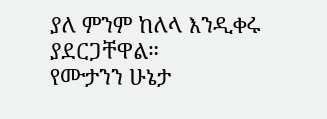ያለ ምንም ከለላ እንዲቀሩ ያደርጋቸዋል።
የሙታንን ሁኔታ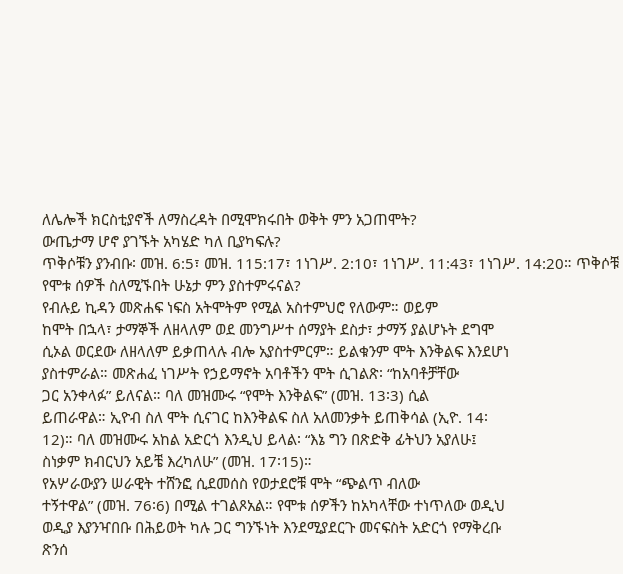ለሌሎች ክርስቲያኖች ለማስረዳት በሚሞክሩበት ወቅት ምን አጋጠሞት?
ውጤታማ ሆኖ ያገኙት አካሄድ ካለ ቢያካፍሉ?
ጥቅሶቹን ያንብቡ፡ መዝ. 6:5፣ መዝ. 115:17፣ 1ነገሥ. 2:10፣ 1ነገሥ. 11:43፣ 1ነገሥ. 14:20። ጥቅሶቹ የሞቱ ሰዎች ስለሚኙበት ሁኔታ ምን ያስተምሩናል?
የብሉይ ኪዳን መጽሐፍ ነፍስ አትሞትም የሚል አስተምህሮ የለውም። ወይም
ከሞት በኋላ፣ ታማኞች ለዘላለም ወደ መንግሥተ ሰማያት ደስታ፣ ታማኝ ያልሆኑት ደግሞ
ሲኦል ወርደው ለዘላለም ይቃጠላሉ ብሎ አያስተምርም። ይልቁንም ሞት እንቅልፍ እንደሆነ
ያስተምራል። መጽሐፈ ነገሥት የኃይማኖት አባቶችን ሞት ሲገልጽ፡ “ከአባቶቻቸው
ጋር አንቀላፉ” ይለናል። ባለ መዝሙሩ “የሞት እንቅልፍ” (መዝ. 13፡3) ሲል
ይጠራዋል። ኢዮብ ስለ ሞት ሲናገር ከእንቅልፍ ስለ አለመንቃት ይጠቅሳል (ኢዮ. 14፡
12)። ባለ መዝሙሩ አከል አድርጎ እንዲህ ይላል፡ “እኔ ግን በጽድቅ ፊትህን አያለሁ፤
ስነቃም ክብርህን አይቼ እረካለሁ” (መዝ. 17፡15)።
የአሦራውያን ሠራዊት ተሸንፎ ሲደመሰስ የወታደሮቹ ሞት “ጭልጥ ብለው
ተኝተዋል” (መዝ. 76፡6) በሚል ተገልጾአል። የሞቱ ሰዎችን ከአካላቸው ተነጥለው ወዲህ
ወዲያ እያንዣበቡ በሕይወት ካሉ ጋር ግንኙነት እንደሚያደርጉ መናፍስት አድርጎ የማቅረቡ
ጽንሰ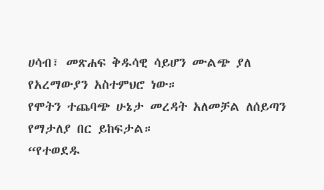ሀሳብ፣ መጽሐፍ ቅዱሳዊ ሳይሆን ሙልጭ ያለ የአረማውያን አስተምህሮ ነው።
የሞትን ተጨባጭ ሁኔታ መረዳት አለመቻል ለሰይጣን የማታለያ በር ይከፍታል።
“የተወደዱ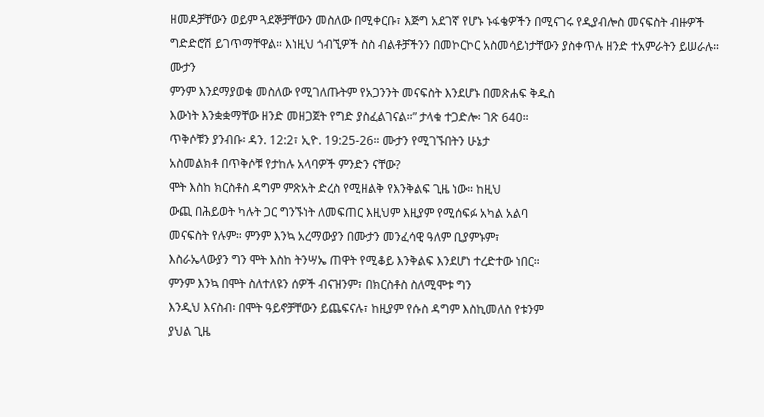ዘመዶቻቸውን ወይም ጓደኞቻቸውን መስለው በሚቀርቡ፣ እጅግ አደገኛ የሆኑ ኑፋቄዎችን በሚናገሩ የዲያብሎስ መናፍስት ብዙዎች ግድድሮሽ ይገጥማቸዋል። እነዚህ ጎብኚዎች ስስ ብልቶቻችንን በመኮርኮር አስመሳይነታቸውን ያስቀጥሉ ዘንድ ተአምራትን ይሠራሉ። ሙታን
ምንም እንደማያወቁ መስለው የሚገለጡትም የአጋንንት መናፍስት እንደሆኑ በመጽሐፍ ቅዱስ
እውነት እንቋቋማቸው ዘንድ መዘጋጀት የግድ ያስፈልገናል።” ታላቁ ተጋድሎ፡ ገጽ 640።
ጥቅሶቹን ያንብቡ፡ ዳን. 12:2፣ ኢዮ. 19:25-26። ሙታን የሚገኙበትን ሁኔታ
አስመልክቶ በጥቅሶቹ የታከሉ አላባዎች ምንድን ናቸው?
ሞት እስከ ክርስቶስ ዳግም ምጽአት ድረስ የሚዘልቅ የእንቅልፍ ጊዜ ነው። ከዚህ
ውጪ በሕይወት ካሉት ጋር ግንኙነት ለመፍጠር እዚህም እዚያም የሚሰፍፉ አካል አልባ
መናፍስት የሉም። ምንም እንኳ አረማውያን በሙታን መንፈሳዊ ዓለም ቢያምኑም፣
እስራኤላውያን ግን ሞት እስከ ትንሣኤ ጠዋት የሚቆይ እንቅልፍ እንደሆነ ተረድተው ነበር።
ምንም እንኳ በሞት ስለተለዩን ሰዎች ብናዝንም፣ በክርስቶስ ስለሚሞቱ ግን
እንዲህ እናስብ፡ በሞት ዓይኖቻቸውን ይጨፍናሉ፣ ከዚያም የሱስ ዳግም እስኪመለስ የቱንም
ያህል ጊዜ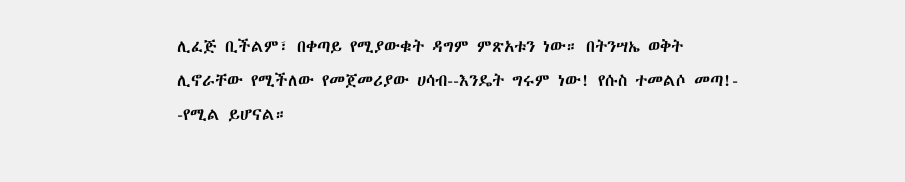ሊፈጅ ቢችልም፣ በቀጣይ የሚያውቁት ዳግም ምጽአቱን ነው። በትንሣኤ ወቅት
ሊኖራቸው የሚችለው የመጀመሪያው ሀሳብ--እንዴት ግሩም ነው! የሱስ ተመልሶ መጣ!-
-የሚል ይሆናል።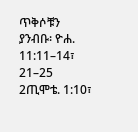ጥቅሶቹን ያንብቡ፡ ዮሐ. 11:11–14፣ 21–25 2ጢሞቴ. 1:10፣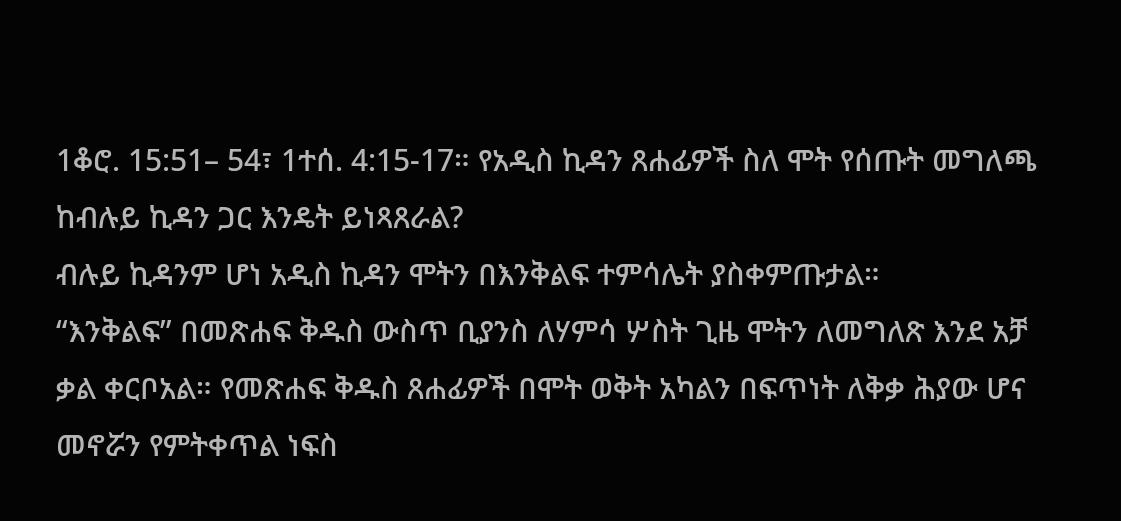1ቆሮ. 15:51– 54፣ 1ተሰ. 4:15-17። የአዲስ ኪዳን ጸሐፊዎች ስለ ሞት የሰጡት መግለጫ ከብሉይ ኪዳን ጋር እንዴት ይነጻጸራል?
ብሉይ ኪዳንም ሆነ አዲስ ኪዳን ሞትን በእንቅልፍ ተምሳሌት ያስቀምጡታል።
“እንቅልፍ” በመጽሐፍ ቅዱስ ውስጥ ቢያንስ ለሃምሳ ሦስት ጊዜ ሞትን ለመግለጽ እንደ አቻ
ቃል ቀርቦአል። የመጽሐፍ ቅዱስ ጸሐፊዎች በሞት ወቅት አካልን በፍጥነት ለቅቃ ሕያው ሆና
መኖሯን የምትቀጥል ነፍስ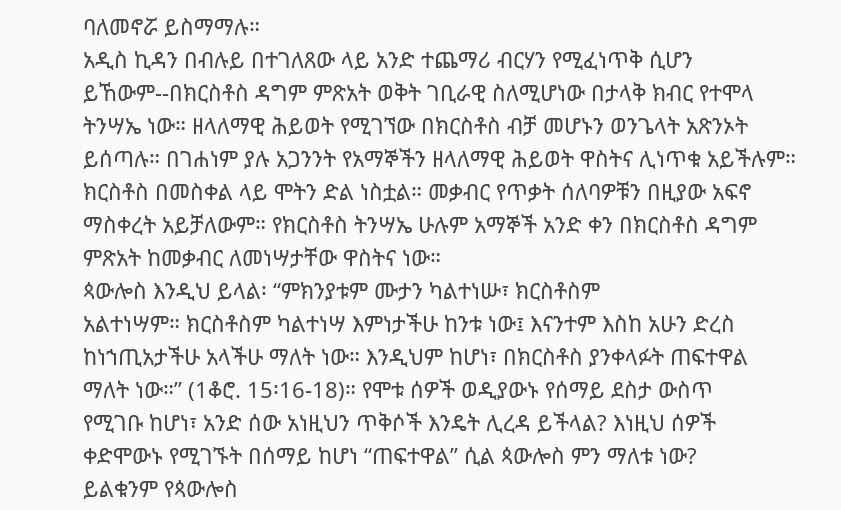ባለመኖሯ ይስማማሉ።
አዲስ ኪዳን በብሉይ በተገለጸው ላይ አንድ ተጨማሪ ብርሃን የሚፈነጥቅ ሲሆን
ይኸውም--በክርስቶስ ዳግም ምጽአት ወቅት ገቢራዊ ስለሚሆነው በታላቅ ክብር የተሞላ
ትንሣኤ ነው። ዘላለማዊ ሕይወት የሚገኘው በክርስቶስ ብቻ መሆኑን ወንጌላት አጽንኦት
ይሰጣሉ። በገሐነም ያሉ አጋንንት የአማኞችን ዘላለማዊ ሕይወት ዋስትና ሊነጥቁ አይችሉም።
ክርስቶስ በመስቀል ላይ ሞትን ድል ነስቷል። መቃብር የጥቃት ሰለባዎቹን በዚያው አፍኖ
ማስቀረት አይቻለውም። የክርስቶስ ትንሣኤ ሁሉም አማኞች አንድ ቀን በክርስቶስ ዳግም
ምጽአት ከመቃብር ለመነሣታቸው ዋስትና ነው።
ጳውሎስ እንዲህ ይላል፡ “ምክንያቱም ሙታን ካልተነሡ፣ ክርስቶስም
አልተነሣም። ክርስቶስም ካልተነሣ እምነታችሁ ከንቱ ነው፤ እናንተም እስከ አሁን ድረስ
ከነኀጢአታችሁ አላችሁ ማለት ነው። እንዲህም ከሆነ፣ በክርስቶስ ያንቀላፉት ጠፍተዋል
ማለት ነው።” (1ቆሮ. 15፡16-18)። የሞቱ ሰዎች ወዲያውኑ የሰማይ ደስታ ውስጥ
የሚገቡ ከሆነ፣ አንድ ሰው አነዚህን ጥቅሶች እንዴት ሊረዳ ይችላል? እነዚህ ሰዎች
ቀድሞውኑ የሚገኙት በሰማይ ከሆነ “ጠፍተዋል” ሲል ጳውሎስ ምን ማለቱ ነው?
ይልቁንም የጳውሎስ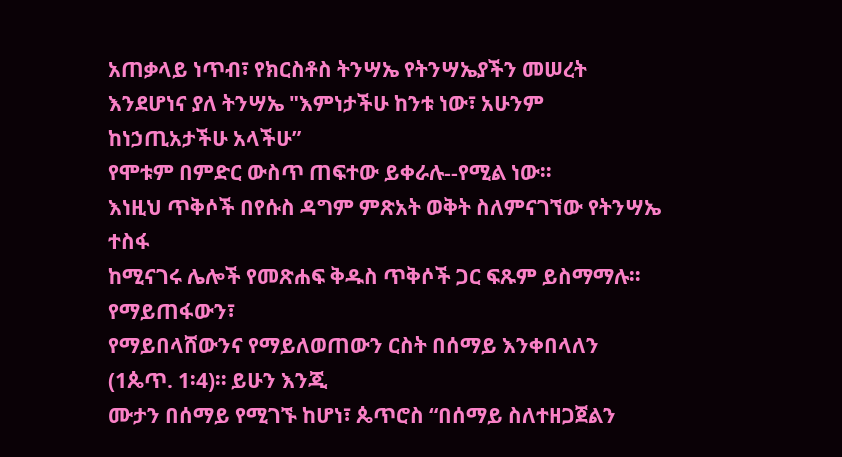አጠቃላይ ነጥብ፣ የክርስቶስ ትንሣኤ የትንሣኤያችን መሠረት
እንደሆነና ያለ ትንሣኤ "እምነታችሁ ከንቱ ነው፣ አሁንም ከነኃጢአታችሁ አላችሁ”
የሞቱም በምድር ውስጥ ጠፍተው ይቀራሉ--የሚል ነው።
እነዚህ ጥቅሶች በየሱስ ዳግም ምጽአት ወቅት ስለምናገኘው የትንሣኤ ተስፋ
ከሚናገሩ ሌሎች የመጽሐፍ ቅዱስ ጥቅሶች ጋር ፍጹም ይስማማሉ። የማይጠፋውን፣
የማይበላሸውንና የማይለወጠውን ርስት በሰማይ እንቀበላለን (1ጴጥ. 1፡4)። ይሁን እንጂ
ሙታን በሰማይ የሚገኙ ከሆነ፣ ጴጥሮስ “በሰማይ ስለተዘጋጀልን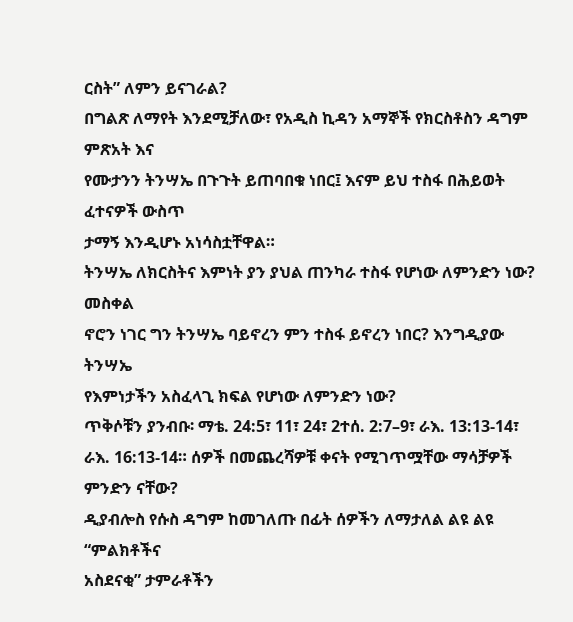ርስት” ለምን ይናገራል?
በግልጽ ለማየት እንደሚቻለው፣ የአዲስ ኪዳን አማኞች የክርስቶስን ዳግም ምጽአት እና
የሙታንን ትንሣኤ በጉጉት ይጠባበቁ ነበር፤ እናም ይህ ተስፋ በሕይወት ፈተናዎች ውስጥ
ታማኝ እንዲሆኑ አነሳስቷቸዋል።
ትንሣኤ ለክርስትና እምነት ያን ያህል ጠንካራ ተስፋ የሆነው ለምንድን ነው? መስቀል
ኖሮን ነገር ግን ትንሣኤ ባይኖረን ምን ተስፋ ይኖረን ነበር? እንግዲያው ትንሣኤ
የእምነታችን አስፈላጊ ክፍል የሆነው ለምንድን ነው?
ጥቅሶቹን ያንብቡ፡ ማቴ. 24:5፣ 11፣ 24፣ 2ተሰ. 2:7–9፣ ራእ. 13:13-14፣ ራእ. 16:13-14። ሰዎች በመጨረሻዎቹ ቀናት የሚገጥሟቸው ማሳቻዎች ምንድን ናቸው?
ዲያብሎስ የሱስ ዳግም ከመገለጡ በፊት ሰዎችን ለማታለል ልዩ ልዩ “ምልክቶችና
አስደናቂ” ታምራቶችን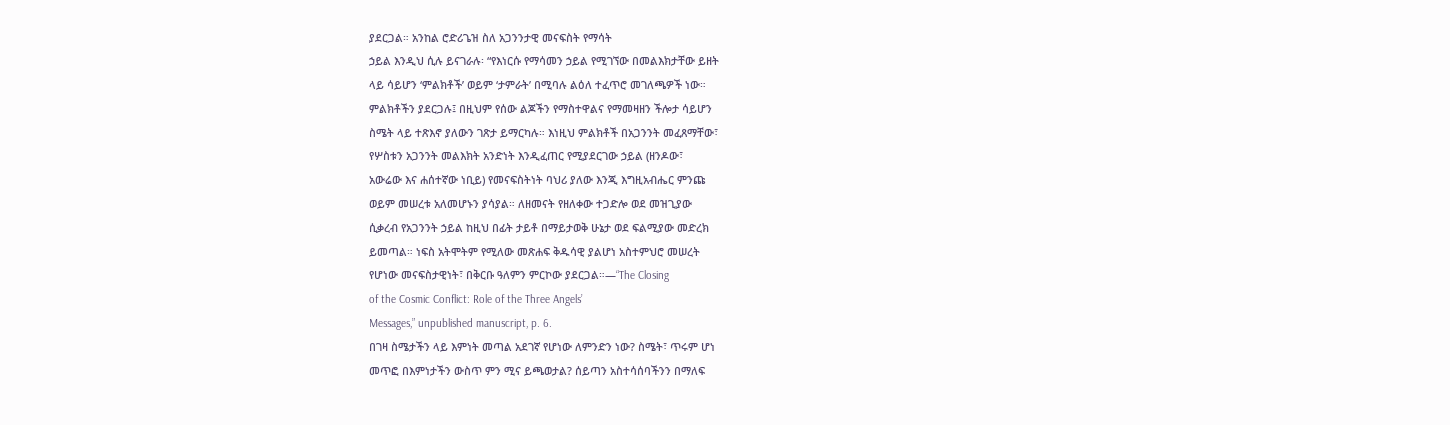ያደርጋል። አንከል ሮድሪጌዝ ስለ አጋንንታዊ መናፍስት የማሳት
ኃይል እንዲህ ሲሉ ይናገራሉ፡ “የእነርሱ የማሳመን ኃይል የሚገኘው በመልእክታቸው ይዘት
ላይ ሳይሆን ‘ምልክቶች’ ወይም ‘ታምራት’ በሚባሉ ልዕለ ተፈጥሮ መገለጫዎች ነው።
ምልክቶችን ያደርጋሉ፤ በዚህም የሰው ልጆችን የማስተዋልና የማመዛዘን ችሎታ ሳይሆን
ስሜት ላይ ተጽእኖ ያለውን ገጽታ ይማርካሉ። እነዚህ ምልክቶች በአጋንንት መፈጸማቸው፣
የሦስቱን አጋንንት መልእክት አንድነት እንዲፈጠር የሚያደርገው ኃይል (ዘንዶው፣
አውሬው እና ሐሰተኛው ነቢይ) የመናፍስትነት ባህሪ ያለው እንጂ እግዚአብሔር ምንጩ
ወይም መሠረቱ አለመሆኑን ያሳያል። ለዘመናት የዘለቀው ተጋድሎ ወደ መዝጊያው
ሲቃረብ የአጋንንት ኃይል ከዚህ በፊት ታይቶ በማይታወቅ ሁኔታ ወደ ፍልሚያው መድረክ
ይመጣል። ነፍስ አትሞትም የሚለው መጽሐፍ ቅዱሳዊ ያልሆነ አስተምህሮ መሠረት
የሆነው መናፍስታዊነት፣ በቅርቡ ዓለምን ምርኮው ያደርጋል።—“The Closing
of the Cosmic Conflict: Role of the Three Angels’
Messages,” unpublished manuscript, p. 6.
በገዛ ስሜታችን ላይ እምነት መጣል አደገኛ የሆነው ለምንድን ነው? ስሜት፣ ጥሩም ሆነ
መጥፎ በእምነታችን ውስጥ ምን ሚና ይጫወታል? ሰይጣን አስተሳሰባችንን በማለፍ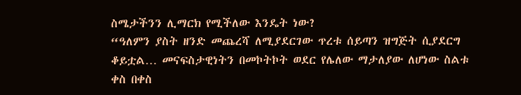ስሜታችንን ሊማርክ የሚችለው እንዴት ነው?
“ዓለምን ያስት ዘንድ መጨረሻ ለሚያደርገው ጥረቱ ሰይጣን ዝግጅት ሲያደርግ
ቆይቷል… መናፍስታዊነትን በመኮትኮት ወደር የሌለው ማታለያው ለሆነው ስልቱ ቀስ በቀስ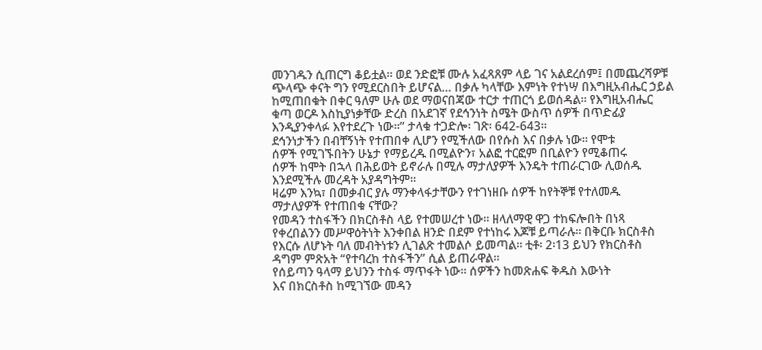መንገዱን ሲጠርግ ቆይቷል። ወደ ንድፎቹ ሙሉ አፈጻጸም ላይ ገና አልደረሰም፤ በመጨረሻዎቹ
ጭላጭ ቀናት ግን የሚደርስበት ይሆናል… በቃሉ ካላቸው እምነት የተነሣ በእግዚአብሔር ኃይል
ከሚጠበቁት በቀር ዓለም ሁሉ ወደ ማወናበጃው ተርታ ተጠርጎ ይወሰዳል። የእግዚአብሔር
ቁጣ ወርዶ እስኪያነቃቸው ድረስ በአደገኛ የደኅንነት ስሜት ውስጥ ሰዎች በጥድፊያ
እንዲያንቀላፉ እየተደረጉ ነው።” ታላቁ ተጋድሎ፡ ገጽ፡ 642-643።
ደኅንነታችን በብቸኝነት የተጠበቀ ሊሆን የሚችለው በየሱስ እና በቃሉ ነው። የሞቱ
ሰዎች የሚገኙበትን ሁኔታ የማይረዱ በሚልዮን፣ አልፎ ተርፎም በቢልዮን የሚቆጠሩ
ሰዎች ከሞት በኋላ በሕይወት ይኖራሉ በሚሉ ማታለያዎች እንዴት ተጠራርገው ሊወሰዱ
እንደሚችሉ መረዳት አያዳግትም።
ዛሬም እንኳ፣ በመቃብር ያሉ ማንቀላፋታቸውን የተገነዘቡ ሰዎች ከየትኞቹ የተለመዱ
ማታለያዎች የተጠበቁ ናቸው?
የመዳን ተስፋችን በክርስቶስ ላይ የተመሠረተ ነው። ዘላለማዊ ዋጋ ተከፍሎበት በነጻ
የቀረበልንን መሥዋዕትነት እንቀበል ዘንድ በደም የተነከሩ እጆቹ ይጣራሉ። በቅርቡ ክርስቶስ
የእርሱ ለሆኑት ባለ መብትነቱን ሊገልጽ ተመልሶ ይመጣል። ቲቶ፡ 2፡13 ይህን የክርስቶስ
ዳግም ምጽአት “የተባረከ ተስፋችን” ሲል ይጠራዋል።
የሰይጣን ዓላማ ይህንን ተስፋ ማጥፋት ነው። ሰዎችን ከመጽሐፍ ቅዱስ እውነት
እና በክርስቶስ ከሚገኘው መዳን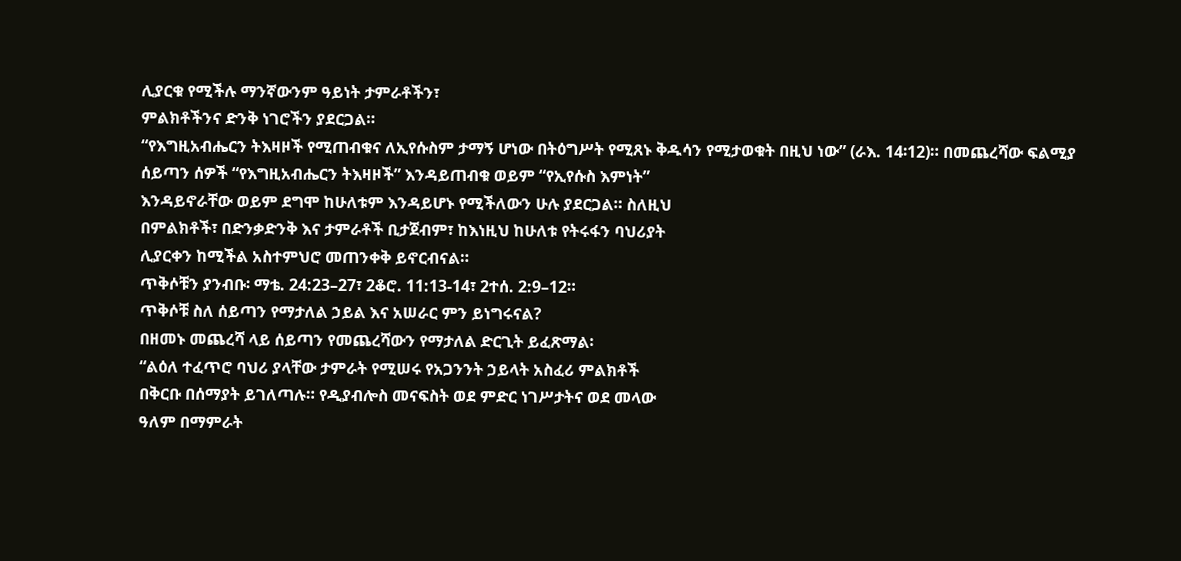ሊያርቁ የሚችሉ ማንኛውንም ዓይነት ታምራቶችን፣
ምልክቶችንና ድንቅ ነገሮችን ያደርጋል።
“የእግዚአብሔርን ትእዛዞች የሚጠብቁና ለኢየሱስም ታማኝ ሆነው በትዕግሥት የሚጸኑ ቅዱሳን የሚታወቁት በዚህ ነው” (ራእ. 14፡12)። በመጨረሻው ፍልሚያ
ሰይጣን ሰዎች “የእግዚአብሔርን ትእዛዞች” እንዳይጠብቁ ወይም “የኢየሱስ እምነት”
እንዳይኖራቸው ወይም ደግሞ ከሁለቱም እንዳይሆኑ የሚችለውን ሁሉ ያደርጋል። ስለዚህ
በምልክቶች፣ በድንቃድንቅ እና ታምራቶች ቢታጀብም፣ ከእነዚህ ከሁለቱ የትሩፋን ባህሪያት
ሊያርቀን ከሚችል አስተምህሮ መጠንቀቅ ይኖርብናል።
ጥቅሶቹን ያንብቡ፡ ማቴ. 24:23–27፣ 2ቆሮ. 11:13-14፣ 2ተሰ. 2:9–12።
ጥቅሶቹ ስለ ሰይጣን የማታለል ኃይል እና አሠራር ምን ይነግሩናል?
በዘመኑ መጨረሻ ላይ ሰይጣን የመጨረሻውን የማታለል ድርጊት ይፈጽማል፡
“ልዕለ ተፈጥሮ ባህሪ ያላቸው ታምራት የሚሠሩ የአጋንንት ኃይላት አስፈሪ ምልክቶች
በቅርቡ በሰማያት ይገለጣሉ። የዲያብሎስ መናፍስት ወደ ምድር ነገሥታትና ወደ መላው
ዓለም በማምራት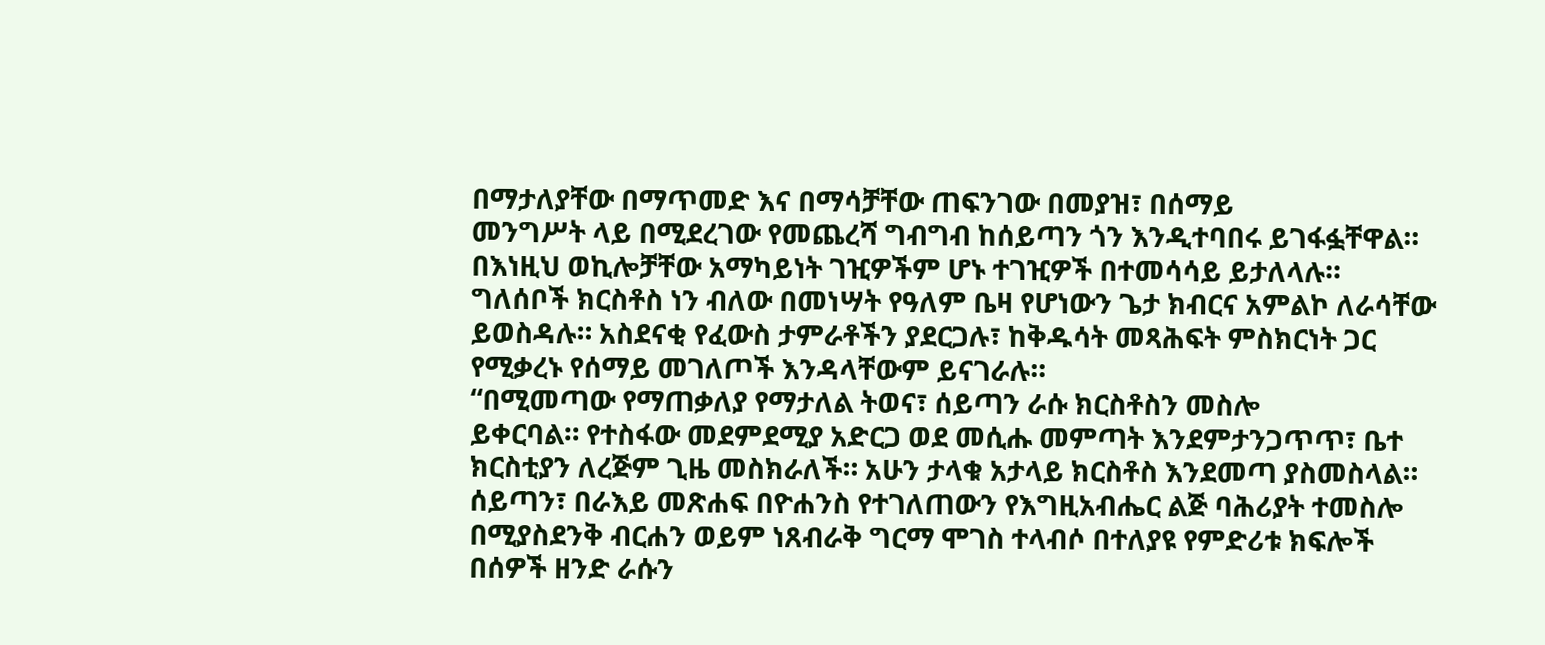በማታለያቸው በማጥመድ እና በማሳቻቸው ጠፍንገው በመያዝ፣ በሰማይ
መንግሥት ላይ በሚደረገው የመጨረሻ ግብግብ ከሰይጣን ጎን እንዲተባበሩ ይገፋፏቸዋል።
በእነዚህ ወኪሎቻቸው አማካይነት ገዢዎችም ሆኑ ተገዢዎች በተመሳሳይ ይታለላሉ።
ግለሰቦች ክርስቶስ ነን ብለው በመነሣት የዓለም ቤዛ የሆነውን ጌታ ክብርና አምልኮ ለራሳቸው
ይወስዳሉ። አስደናቂ የፈውስ ታምራቶችን ያደርጋሉ፣ ከቅዱሳት መጻሕፍት ምስክርነት ጋር
የሚቃረኑ የሰማይ መገለጦች እንዳላቸውም ይናገራሉ።
“በሚመጣው የማጠቃለያ የማታለል ትወና፣ ሰይጣን ራሱ ክርስቶስን መስሎ
ይቀርባል። የተስፋው መደምደሚያ አድርጋ ወደ መሲሑ መምጣት እንደምታንጋጥጥ፣ ቤተ
ክርስቲያን ለረጅም ጊዜ መስክራለች። አሁን ታላቁ አታላይ ክርስቶስ እንደመጣ ያስመስላል።
ሰይጣን፣ በራእይ መጽሐፍ በዮሐንስ የተገለጠውን የእግዚአብሔር ልጅ ባሕሪያት ተመስሎ
በሚያስደንቅ ብርሐን ወይም ነጸብራቅ ግርማ ሞገስ ተላብሶ በተለያዩ የምድሪቱ ክፍሎች
በሰዎች ዘንድ ራሱን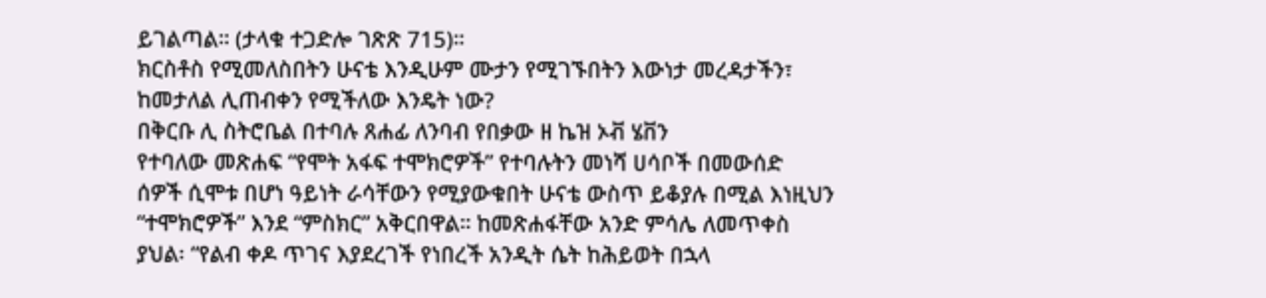ይገልጣል። (ታላቁ ተጋድሎ ገጽጽ 715)።
ክርስቶስ የሚመለስበትን ሁናቴ እንዲሁም ሙታን የሚገኙበትን እውነታ መረዳታችን፣
ከመታለል ሊጠብቀን የሚችለው እንዴት ነው?
በቅርቡ ሊ ስትሮቤል በተባሉ ጸሐፊ ለንባብ የበቃው ዘ ኬዝ ኦቭ ሄቨን
የተባለው መጽሐፍ “የሞት አፋፍ ተሞክሮዎች” የተባሉትን መነሻ ሀሳቦች በመውሰድ
ሰዎች ሲሞቱ በሆነ ዓይነት ራሳቸውን የሚያውቁበት ሁናቴ ውስጥ ይቆያሉ በሚል እነዚህን
“ተሞክሮዎች” እንደ “ምስክር” አቅርበዋል። ከመጽሐፋቸው አንድ ምሳሌ ለመጥቀስ
ያህል፡ “የልብ ቀዶ ጥገና እያደረገች የነበረች አንዲት ሴት ከሕይወት በኋላ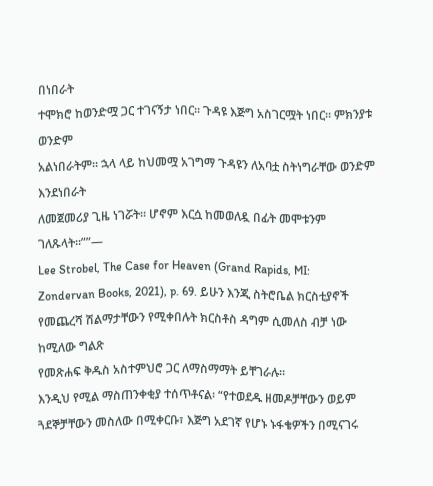በነበራት
ተሞክሮ ከወንድሟ ጋር ተገናኝታ ነበር። ጉዳዩ እጅግ አስገርሟት ነበር። ምክንያቱ ወንድም
አልነበራትም። ኋላ ላይ ከህመሟ አገግማ ጉዳዩን ለአባቷ ስትነግራቸው ወንድም እንደነበራት
ለመጀመሪያ ጊዜ ነገሯት። ሆኖም እርሷ ከመወለዷ በፊት መሞቱንም ገለጹላት።””—
Lee Strobel, The Case for Heaven (Grand Rapids, MI:
Zondervan Books, 2021), p. 69. ይሁን እንጂ ስትሮቤል ክርስቲያኖች
የመጨረሻ ሽልማታቸውን የሚቀበሉት ክርስቶስ ዳግም ሲመለስ ብቻ ነው ከሚለው ግልጽ
የመጽሐፍ ቅዱስ አስተምህሮ ጋር ለማስማማት ይቸገራሉ።
እንዲህ የሚል ማስጠንቀቂያ ተሰጥቶናል፡ “የተወደዱ ዘመዶቻቸውን ወይም
ጓደኞቻቸውን መስለው በሚቀርቡ፣ እጅግ አደገኛ የሆኑ ኑፋቄዎችን በሚናገሩ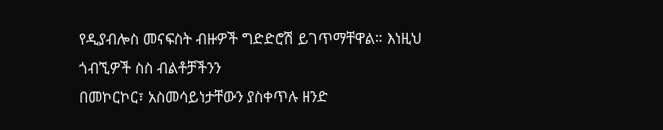የዲያብሎስ መናፍስት ብዙዎች ግድድሮሽ ይገጥማቸዋል። እነዚህ ጎብኚዎች ስስ ብልቶቻችንን
በመኮርኮር፣ አስመሳይነታቸውን ያስቀጥሉ ዘንድ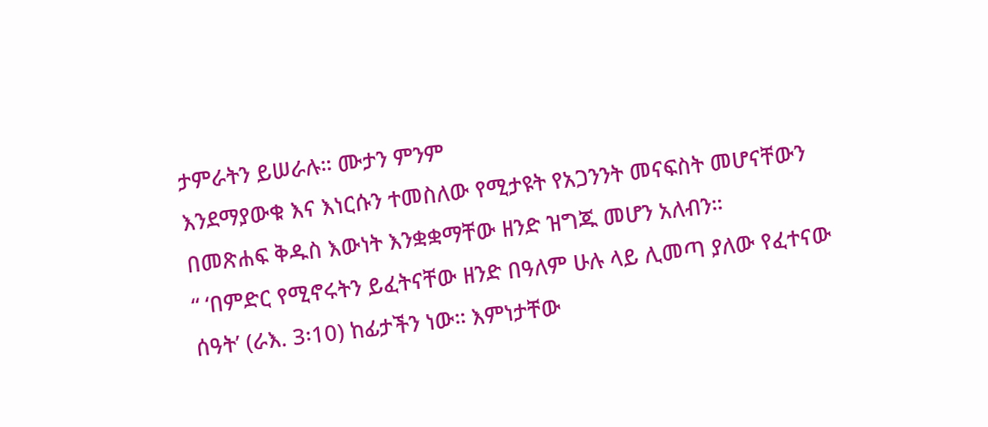ታምራትን ይሠራሉ። ሙታን ምንም
እንደማያውቁ እና እነርሱን ተመስለው የሚታዩት የአጋንንት መናፍስት መሆናቸውን
በመጽሐፍ ቅዱስ እውነት እንቋቋማቸው ዘንድ ዝግጁ መሆን አለብን።
“ ‘በምድር የሚኖሩትን ይፈትናቸው ዘንድ በዓለም ሁሉ ላይ ሊመጣ ያለው የፈተናው
ሰዓት’ (ራእ. 3፡10) ከፊታችን ነው። እምነታቸው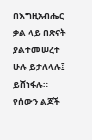በእግዚአብሔር ቃል ላይ በጽናት
ያልተመሠረተ ሁሉ ይታለላሉ፤ ይሸነፋሉ። የሰውን ልጆች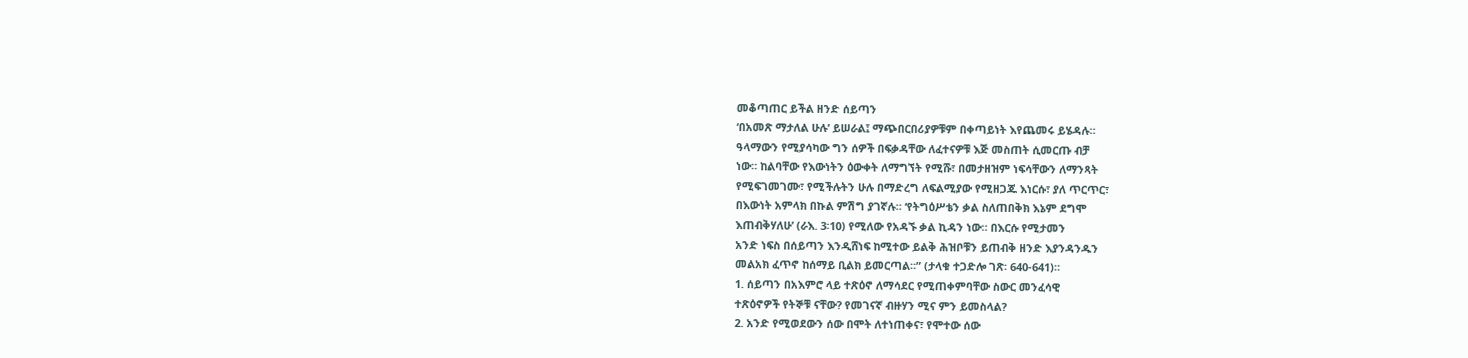መቆጣጠር ይችል ዘንድ ሰይጣን
‘በአመጽ ማታለል ሁሉ’ ይሠራል፤ ማጭበርበሪያዎቹም በቀጣይነት እየጨመሩ ይሄዳሉ።
ዓላማውን የሚያሳካው ግን ሰዎች በፍቃዳቸው ለፈተናዎቹ እጅ መስጠት ሲመርጡ ብቻ
ነው። ከልባቸው የእውነትን ዕውቀት ለማግኘት የሚሹ፣ በመታዘዝም ነፍሳቸውን ለማንጻት
የሚፍገመገሙ፣ የሚችሉትን ሁሉ በማድረግ ለፍልሚያው የሚዘጋጁ እነርሱ፣ ያለ ጥርጥር፣
በእውነት አምላክ በኩል ምሽግ ያገኛሉ። ‘የትግዕሥቴን ቃል ስለጠበቅክ እኔም ደግሞ
እጠብቅሃለሁ’ (ራእ. 3፡10) የሚለው የአዳኙ ቃል ኪዳን ነው። በእርሱ የሚታመን
አንድ ነፍስ በሰይጣን እንዲሸነፍ ከሚተው ይልቅ ሕዝቦቹን ይጠብቅ ዘንድ እያንዳንዱን
መልአክ ፈጥኖ ከሰማይ ቢልክ ይመርጣል።” (ታላቁ ተጋድሎ ገጽ፡ 640-641)።
1. ሰይጣን በአእምሮ ላይ ተጽዕኖ ለማሳደር የሚጠቀምባቸው ስውር መንፈሳዊ
ተጽዕኖዎች የትኞቹ ናቸው? የመገናኛ ብዙሃን ሚና ምን ይመስላል?
2. አንድ የሚወደውን ሰው በሞት ለተነጠቀና፣ የሞተው ሰው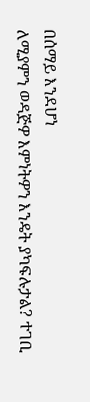በሰማይ እንደሆነ
ለሚያምን ወዳጅዎ እምነትዎን እንዴት ያካፍሉታል? ተገቢ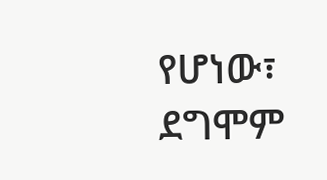የሆነው፣ ደግሞም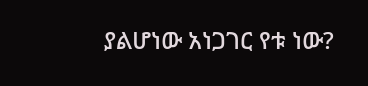ያልሆነው አነጋገር የቱ ነው?